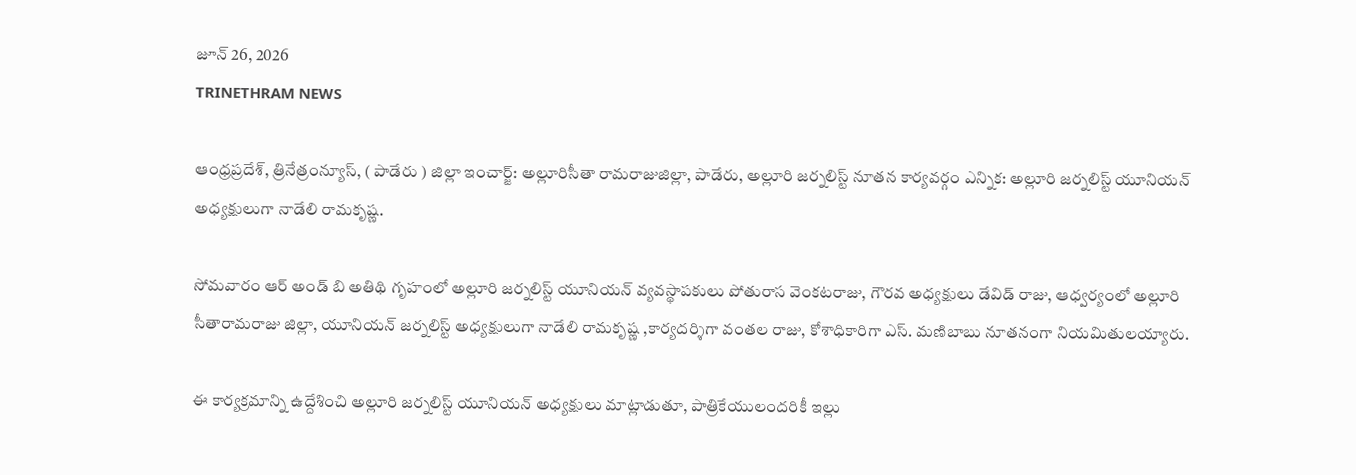జూన్ 26, 2026
TRINETHRAM NEWS

ఆంధ్రప్రదేశ్, త్రినేత్రంన్యూస్, ( పాడేరు ) జిల్లా ఇంచార్జ్: అల్లూరిసీతా రామరాజుజిల్లా, పాడేరు, అల్లూరి జర్నలిస్ట్ నూతన కార్యవర్గం ఎన్నిక: అల్లూరి జర్నలిస్ట్ యూనియన్ అధ్యక్షులుగా నాడేలి రామకృష్ణ.

సోమవారం ఆర్ అండ్ బి అతిథి గృహంలో అల్లూరి జర్నలిస్ట్ యూనియన్ వ్యవస్థాపకులు పోతురాస వెంకటరాజు, గౌరవ అధ్యక్షులు డేవిడ్ రాజు, ఆధ్వర్యంలో అల్లూరి సీతారామరాజు జిల్లా, యూనియన్ జర్నలిస్ట్ అధ్యక్షులుగా నాడేలి రామకృష్ణ ,కార్యదర్శిగా వంతల రాజు, కోశాధికారిగా ఎస్. మణిబాబు నూతనంగా నియమితులయ్యారు.

ఈ కార్యక్రమాన్ని ఉద్దేశించి అల్లూరి జర్నలిస్ట్ యూనియన్ అధ్యక్షులు మాట్లాడుతూ, పాత్రికేయులందరికీ ఇల్లు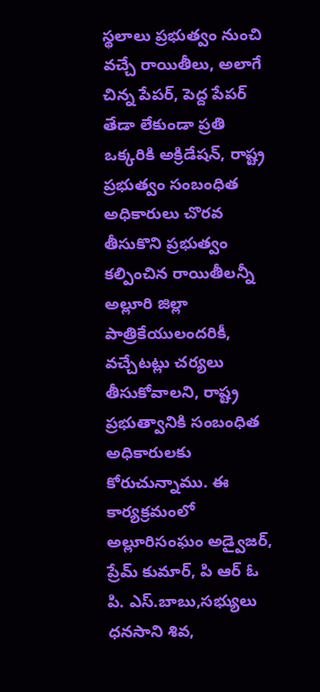స్థలాలు ప్రభుత్వం నుంచి వచ్చే రాయితీలు, అలాగే చిన్న పేపర్, పెద్ద పేపర్ తేడా లేకుండా ప్రతి ఒక్కరికి అక్రిడేషన్, రాష్ట్ర ప్రభుత్వం సంబంధిత అధికారులు చొరవ తీసుకొని ప్రభుత్వం కల్పించిన రాయితీలన్నీ అల్లూరి జిల్లా పాత్రికేయులందరికీ, వచ్చేటట్లు చర్యలు తీసుకోవాలని, రాష్ట్ర ప్రభుత్వానికి సంబంధిత అధికారులకు కోరుచున్నాము. ఈ కార్యక్రమంలో అల్లూరిసంఘం అడ్వైజర్, ప్రేమ్ కుమార్, పి ఆర్ ఓ పి. ఎస్.బాబు,సభ్యులు ధనసాని శివ,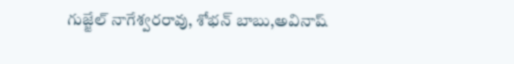గుజ్జేల్ నాగేశ్వరరావు, శోభన్ బాబు,అవినాష్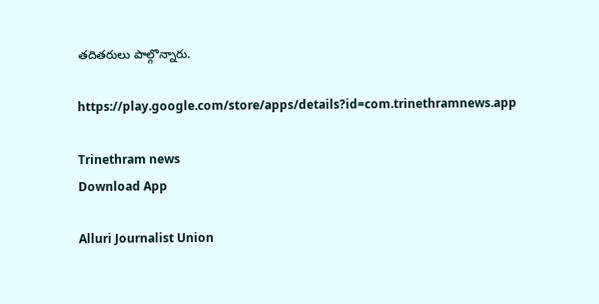తదితరులు పాల్గొన్నారు.

https://play.google.com/store/apps/details?id=com.trinethramnews.app

Trinethram news
Download App

Alluri Journalist Union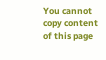You cannot copy content of this page